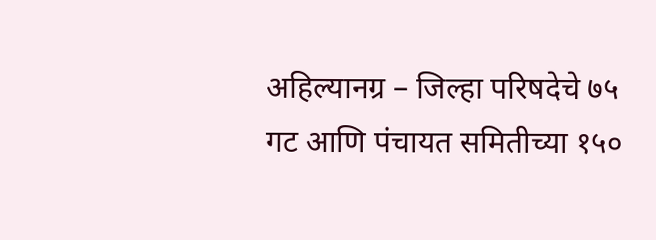अहिल्यानग्र – जिल्हा परिषदेचे ७५ गट आणि पंचायत समितीच्या १५०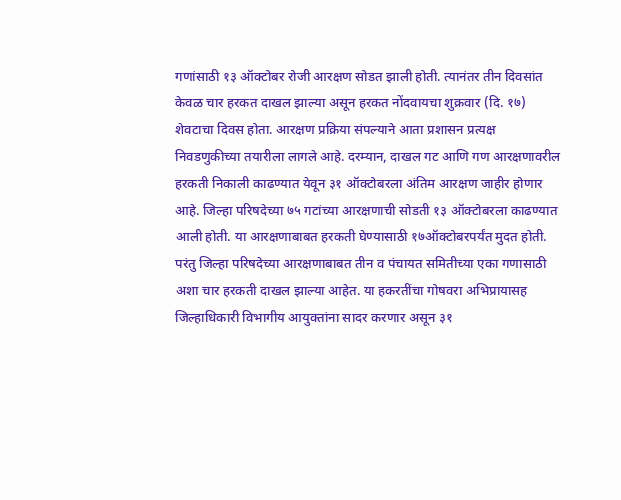गणांसाठी १३ ऑक्टोबर रोजी आरक्षण सोडत झाली होती. त्यानंतर तीन दिवसांत केवळ चार हरकत दाखल झाल्या असून हरकत नोंदवायचा शुक्रवार (दि. १७) शेवटाचा दिवस होता. आरक्षण प्रक्रिया संपल्याने आता प्रशासन प्रत्यक्ष निवडणुकीच्या तयारीला लागले आहे. दरम्यान, दाखल गट आणि गण आरक्षणावरील हरकती निकाली काढण्यात येवून ३१ ऑक्टोबरला अंतिम आरक्षण जाहीर होणार आहे. जिल्हा परिषदेच्या ७५ गटांच्या आरक्षणाची सोडती १३ ऑक्टोबरला काढण्यात आली होती. या आरक्षणाबाबत हरकती घेण्यासाठी १७ऑक्टोबरपर्यंत मुदत होती. परंतु जिल्हा परिषदेच्या आरक्षणाबाबत तीन व पंचायत समितीच्या एका गणासाठी अशा चार हरकती दाखल झाल्या आहेत. या हकरतींचा गोषवरा अभिप्रायासह जिल्हाधिकारी विभागीय आयुक्तांना सादर करणार असून ३१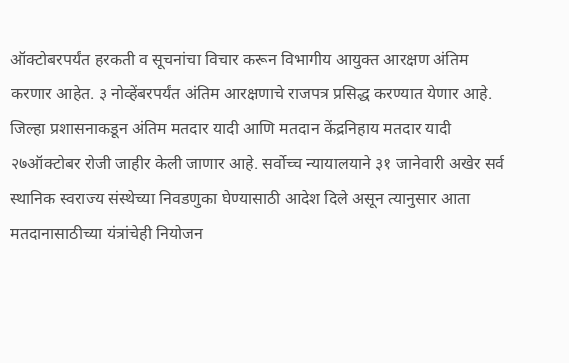ऑक्टोबरपर्यंत हरकती व सूचनांचा विचार करून विभागीय आयुक्त आरक्षण अंतिम करणार आहेत. ३ नोव्हेंबरपर्यंत अंतिम आरक्षणाचे राजपत्र प्रसिद्ध करण्यात येणार आहे.
जिल्हा प्रशासनाकडून अंतिम मतदार यादी आणि मतदान केंद्रनिहाय मतदार यादी २७ऑक्टोबर रोजी जाहीर केली जाणार आहे. सर्वोच्च न्यायालयाने ३१ जानेवारी अखेर सर्व स्थानिक स्वराज्य संस्थेच्या निवडणुका घेण्यासाठी आदेश दिले असून त्यानुसार आता मतदानासाठीच्या यंत्रांचेही नियोजन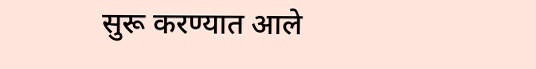सुरू करण्यात आले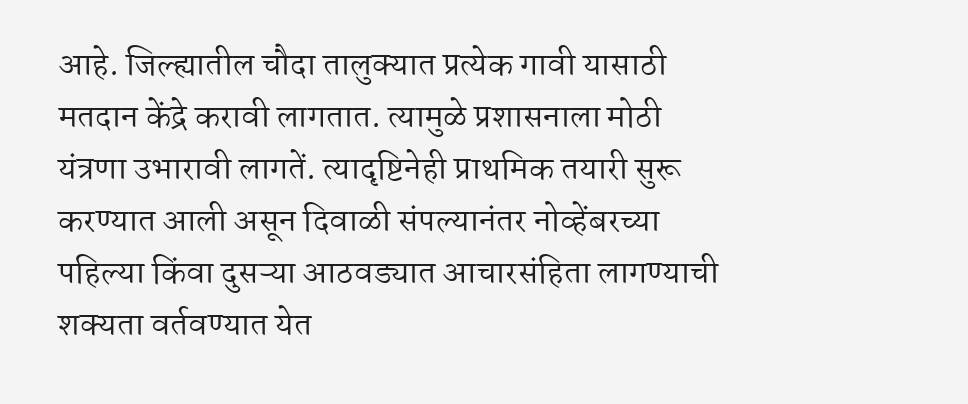आहे. जिल्ह्यातील चौदा तालुक्यात प्रत्येक गावी यासाठी मतदान केंद्रे करावी लागतात. त्यामुळे प्रशासनाला मोठी यंत्रणा उभारावी लागतें. त्यादृष्टिनेही प्राथमिक तयारी सुरू करण्यात आली असून दिवाळी संपल्यानंतर नोव्हेंबरच्या पहिल्या किंवा दुसऱ्या आठवड्यात आचारसंहिता लागण्याची शक्यता वर्तवण्यात येत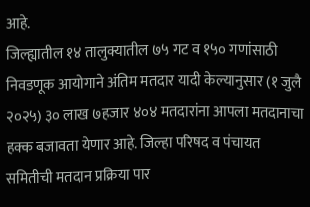आहे.
जिल्ह्यातील १४ तालुक्यातील ७५ गट व १५० गणांसाठी निवडणूक आयोगाने अंतिम मतदार यादी केल्यानुसार (१ जुलै २०२५) ३० लाख ७हजार ४०४ मतदारांना आपला मतदानाचा हक्क बजावता येणार आहे. जिल्हा परिषद व पंचायत समितीची मतदान प्रक्रिया पार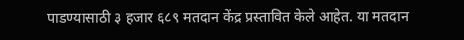पाडण्यासाठी ३ हजार ६८९ मतदान केंद्र प्रस्तावित केले आहेत. या मतदान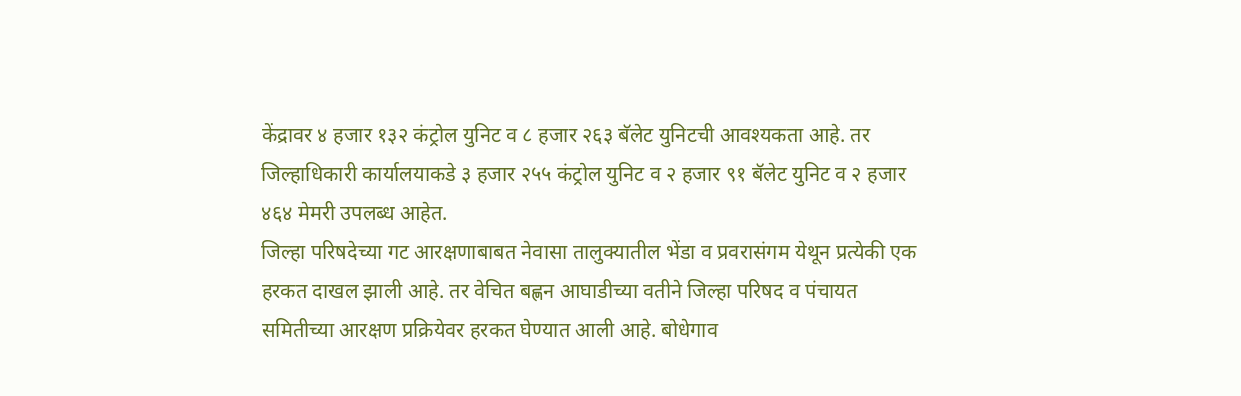केंद्रावर ४ हजार १३२ कंट्रोल युनिट व ८ हजार २६३ बॅलेट युनिटची आवश्यकता आहे. तर जिल्हाधिकारी कार्यालयाकडे ३ हजार २५५ कंट्रोल युनिट व २ हजार ९१ बॅलेट युनिट व २ हजार ४६४ मेमरी उपलब्ध आहेत.
जिल्हा परिषदेच्या गट आरक्षणाबाबत नेवासा तालुक्यातील भेंडा व प्रवरासंगम येथून प्रत्येकी एक हरकत दाखल झाली आहे. तर वेचित बह्णन आघाडीच्या वतीने जिल्हा परिषद व पंचायत समितीच्या आरक्षण प्रक्रियेवर हरकत घेण्यात आली आहे. बोधेगाव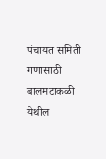पंचायत समिती गणासाठी बालमटाकळी येथील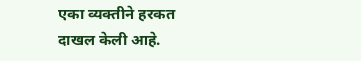एका व्यक्तीने हरकत दाखल केली आहे.